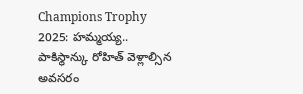Champions Trophy 2025: హమ్మయ్య.. పాకిస్థాన్కు రోహిత్ వెళ్లాల్సిన అవసరం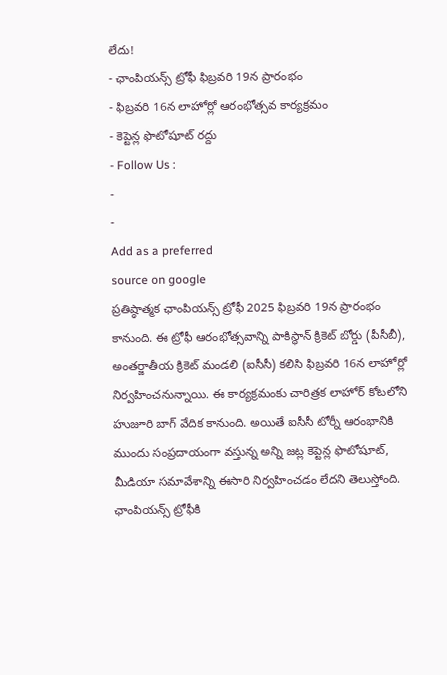లేదు!
- ఛాంపియన్స్ ట్రోఫీ ఫిబ్రవరి 19న ప్రారంభం
- ఫిబ్రవరి 16న లాహోర్లో ఆరంభోత్సవ కార్యక్రమం
- కెప్టెన్ల ఫొటోషూట్ రద్దు
- Follow Us :
-
-
Add as a preferred
source on google
ప్రతిష్ఠాత్మక ఛాంపియన్స్ ట్రోఫీ 2025 ఫిబ్రవరి 19న ప్రారంభం కానుంది. ఈ ట్రోఫీ ఆరంభోత్సవాన్ని పాకిస్థాన్ క్రికెట్ బోర్డు (పీసీబీ), అంతర్జాతీయ క్రికెట్ మండలి (ఐసీసీ) కలిసి ఫిబ్రవరి 16న లాహోర్లో నిర్వహించనున్నాయి. ఈ కార్యక్రమంకు చారిత్రక లాహోర్ కోటలోని హుజూరి బాగ్ వేదిక కానుంది. అయితే ఐసీసీ టోర్నీ ఆరంభానికి ముందు సంప్రదాయంగా వస్తున్న అన్ని జట్ల కెప్టెన్ల ఫొటోషూట్, మీడియా సమావేశాన్ని ఈసారి నిర్వహించడం లేదని తెలుస్తోంది.
ఛాంపియన్స్ ట్రోఫీకి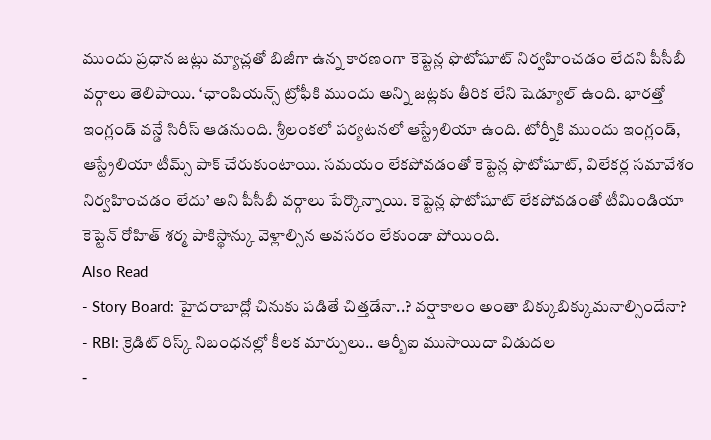ముందు ప్రధాన జట్లు మ్యాచ్లతో బిజీగా ఉన్న కారణంగా కెప్టెన్ల ఫొటోషూట్ నిర్వహించడం లేదని పీసీబీ వర్గాలు తెలిపాయి. ‘ఛాంపియన్స్ ట్రోఫీకి ముందు అన్ని జట్లకు తీరిక లేని షెడ్యూల్ ఉంది. భారత్తో ఇంగ్లండ్ వన్డే సిరీస్ ఆడనుంది. శ్రీలంకలో పర్యటనలో ఆస్ట్రేలియా ఉంది. టోర్నీకి ముందు ఇంగ్లండ్, ఆస్ట్రేలియా టీమ్స్ పాక్ చేరుకుంటాయి. సమయం లేకపోవడంతో కెప్టెన్ల ఫొటోషూట్, విలేకర్ల సమావేశం నిర్వహించడం లేదు’ అని పీసీబీ వర్గాలు పేర్కొన్నాయి. కెప్టెన్ల ఫొటోషూట్ లేకపోవడంతో టీమిండియా కెప్టెన్ రోహిత్ శర్మ పాకిస్థాన్కు వెళ్లాల్సిన అవసరం లేకుండా పోయింది.
Also Read
- Story Board: హైదరాబాద్లో చినుకు పడితే చిత్తడేనా..? వర్షాకాలం అంతా బిక్కుబిక్కుమనాల్సిందేనా?
- RBI: క్రెడిట్ రిస్క్ నిబంధనల్లో కీలక మార్పులు.. ఆర్బీఐ ముసాయిదా విడుదల
-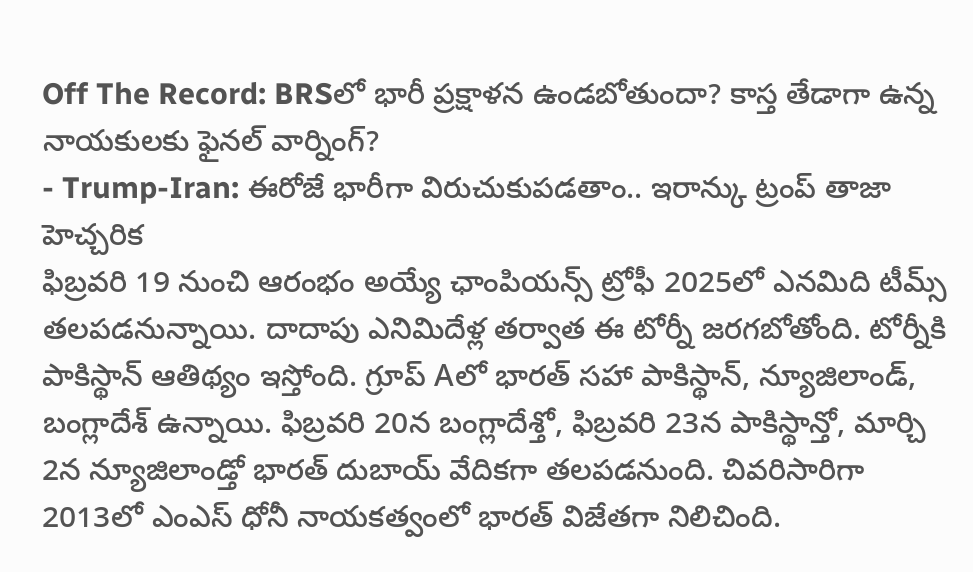Off The Record: BRSలో భారీ ప్రక్షాళన ఉండబోతుందా? కాస్త తేడాగా ఉన్న నాయకులకు ఫైనల్ వార్నింగ్?
- Trump-Iran: ఈరోజే భారీగా విరుచుకుపడతాం.. ఇరాన్కు ట్రంప్ తాజా హెచ్చరిక
ఫిబ్రవరి 19 నుంచి ఆరంభం అయ్యే ఛాంపియన్స్ ట్రోఫీ 2025లో ఎనమిది టీమ్స్ తలపడనున్నాయి. దాదాపు ఎనిమిదేళ్ల తర్వాత ఈ టోర్నీ జరగబోతోంది. టోర్నీకి పాకిస్థాన్ ఆతిథ్యం ఇస్తోంది. గ్రూప్ Aలో భారత్ సహా పాకిస్థాన్, న్యూజిలాండ్, బంగ్లాదేశ్ ఉన్నాయి. ఫిబ్రవరి 20న బంగ్లాదేశ్తో, ఫిబ్రవరి 23న పాకిస్థాన్తో, మార్చి 2న న్యూజిలాండ్తో భారత్ దుబాయ్ వేదికగా తలపడనుంది. చివరిసారిగా 2013లో ఎంఎస్ ధోనీ నాయకత్వంలో భారత్ విజేతగా నిలిచింది.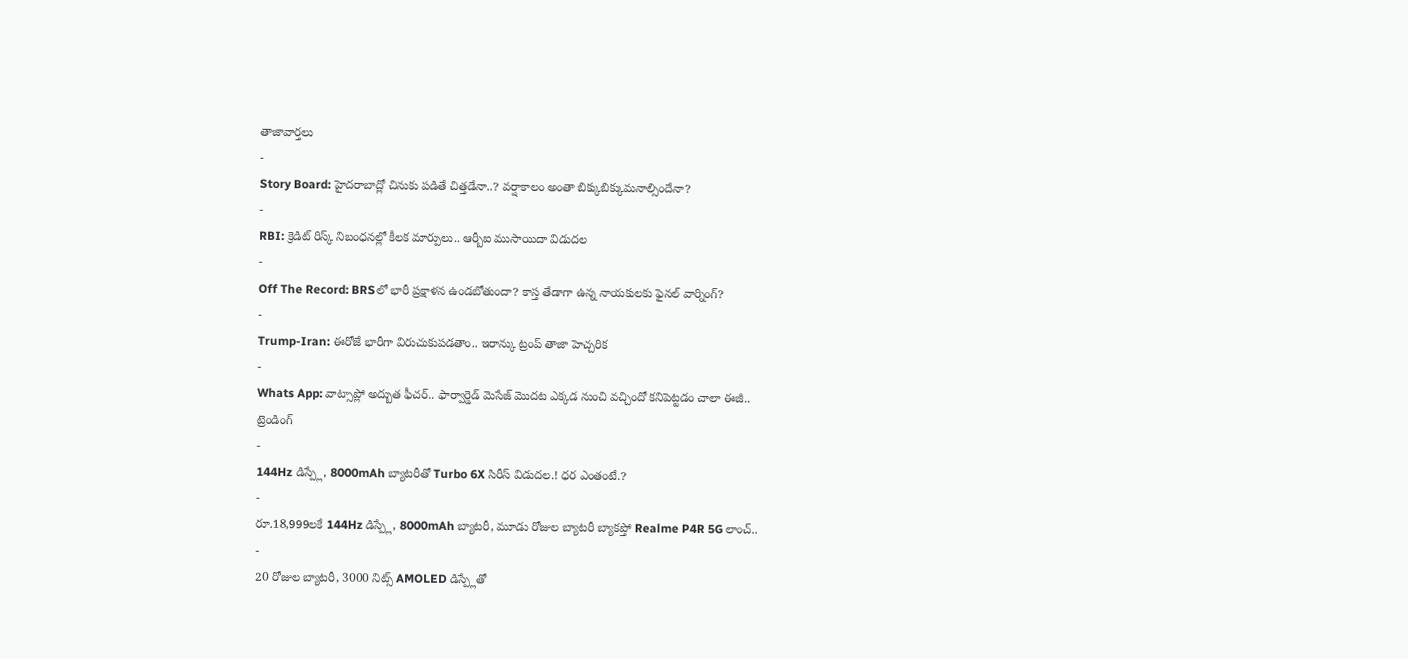తాజావార్తలు
-
Story Board: హైదరాబాద్లో చినుకు పడితే చిత్తడేనా..? వర్షాకాలం అంతా బిక్కుబిక్కుమనాల్సిందేనా?
-
RBI: క్రెడిట్ రిస్క్ నిబంధనల్లో కీలక మార్పులు.. ఆర్బీఐ ముసాయిదా విడుదల
-
Off The Record: BRSలో భారీ ప్రక్షాళన ఉండబోతుందా? కాస్త తేడాగా ఉన్న నాయకులకు ఫైనల్ వార్నింగ్?
-
Trump-Iran: ఈరోజే భారీగా విరుచుకుపడతాం.. ఇరాన్కు ట్రంప్ తాజా హెచ్చరిక
-
Whats App: వాట్సాప్లో అద్బుత ఫీచర్.. ఫార్వార్డెడ్ మెసేజ్ మొదట ఎక్కడ నుంచి వచ్చిందో కనిపెట్టడం చాలా ఈజీ..
ట్రెండింగ్
-
144Hz డిస్ప్లే, 8000mAh బ్యాటరీతో Turbo 6X సిరీస్ విడుదల.! ధర ఎంతంటే.?
-
రూ.18,999లకే 144Hz డిస్ప్లే, 8000mAh బ్యాటరీ, మూడు రోజుల బ్యాటరీ బ్యాకప్తో Realme P4R 5G లాంచ్..
-
20 రోజుల బ్యాటరీ, 3000 నిట్స్ AMOLED డిస్ప్లేతో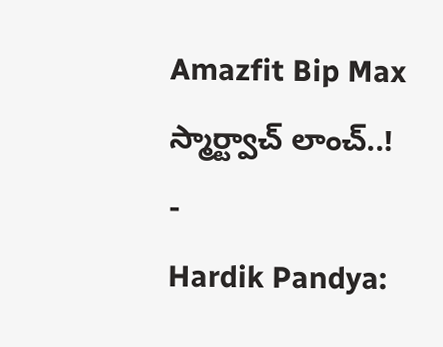Amazfit Bip Max స్మార్ట్వాచ్ లాంచ్..!
-
Hardik Pandya: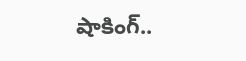షాకింగ్..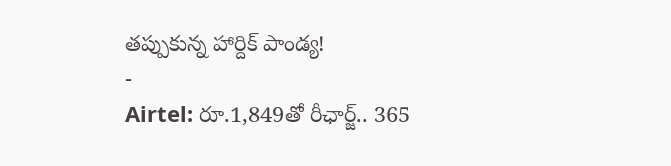తప్పుకున్న హార్దిక్ పాండ్య!
-
Airtel: రూ.1,849తో రీఛార్జ్.. 365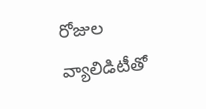రోజుల వ్యాలిడిటీతో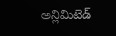అన్లిమిటెడ్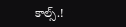కాల్స్.!